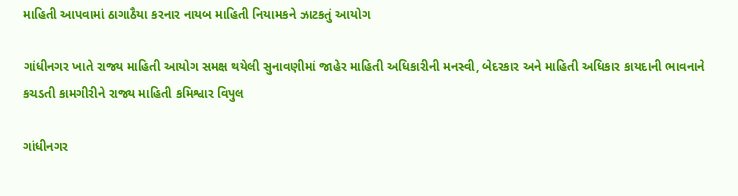માહિતી આપવામાં ઠાગાઠૈયા કરનાર નાયબ માહિતી નિયામકને ઝાટકતું આયોગ

ગાંધીનગર ખાતે રાજ્ય માહિતી આયોગ સમક્ષ થયેલી સુનાવણીમાં જાહેર માહિતી અધિકારીની મનસ્વી, બેદરકાર અને માહિતી અધિકાર કાયદાની ભાવનાને કચડતી કામગીરીને રાજ્ય માહિતી કમિશ્વાર વિપુલ

ગાંધીનગર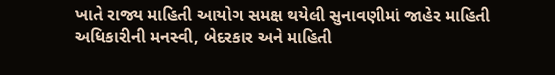ખાતે રાજ્ય માહિતી આયોગ સમક્ષ થયેલી સુનાવણીમાં જાહેર માહિતી અધિકારીની મનસ્વી, બેદરકાર અને માહિતી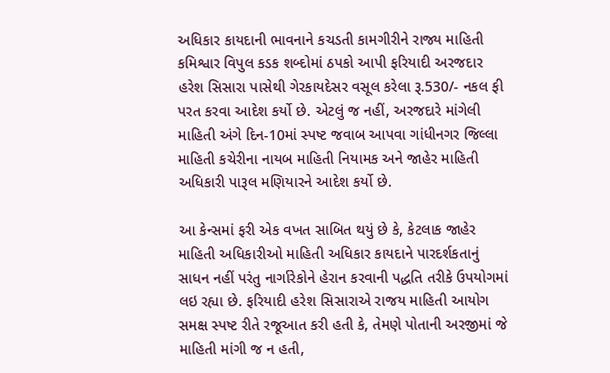અધિકાર કાયદાની ભાવનાને કચડતી કામગીરીને રાજ્ય માહિતી કમિશ્વાર વિપુલ કડક શબ્દોમાં ઠપકો આપી ફરિયાદી અરજદાર હરેશ સિસારા પાસેથી ગેરકાયદેસર વસૂલ કરેલા રૂ.530/- નકલ ફી પરત કરવા આદેશ કર્યો છે. એટલું જ નહીં, અરજદારે માંગેલી માહિતી અંગે દિન-10માં સ્પષ્ટ જવાબ આપવા ગાંધીનગર જિલ્લા માહિતી કચેરીના નાયબ માહિતી નિયામક અને જાહેર માહિતી અધિકારી પારૂલ મણિયારને આદેશ કર્યો છે.

આ કેન્સમાં ફરી એક વખત સાબિત થયું છે કે, કેટલાક જાહેર માહિતી અધિકારીઓ માહિતી અધિકાર કાયદાને પારદર્શકતાનું સાધન નહીં પરંતુ નાર્ગારેકોને હેરાન કરવાની પદ્ધતિ તરીકે ઉપયોગમાં લઇ રહ્યા છે. ફરિયાદી હરેશ સિસારાએ રાજય માહિતી આયોગ સમક્ષ સ્પષ્ટ રીતે રજૂઆત કરી હતી કે, તેમણે પોતાની અરજીમાં જે માહિતી માંગી જ ન હતી,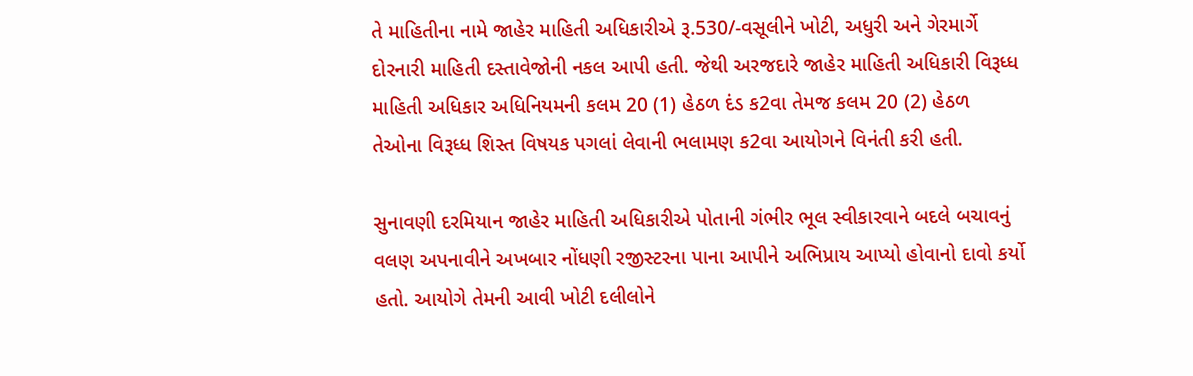તે માહિતીના નામે જાહેર માહિતી અધિકારીએ રૂ.530/-વસૂલીને ખોટી, અધુરી અને ગેરમાર્ગે દોરનારી માહિતી દસ્તાવેજોની નકલ આપી હતી. જેથી અરજદારે જાહેર માહિતી અધિકારી વિરૂધ્ધ માહિતી અધિકાર અધિનિયમની કલમ 20 (1) હેઠળ દંડ ક2વા તેમજ કલમ 20 (2) હેઠળ તેઓના વિરૂધ્ધ શિસ્ત વિષયક પગલાં લેવાની ભલામણ ક2વા આયોગને વિનંતી કરી હતી.

સુનાવણી દરમિયાન જાહેર માહિતી અધિકારીએ પોતાની ગંભીર ભૂલ સ્વીકારવાને બદલે બચાવનું વલણ અપનાવીને અખબાર નોંધણી રજીસ્ટરના પાના આપીને અભિપ્રાય આપ્યો હોવાનો દાવો કર્યો હતો. આયોગે તેમની આવી ખોટી દલીલોને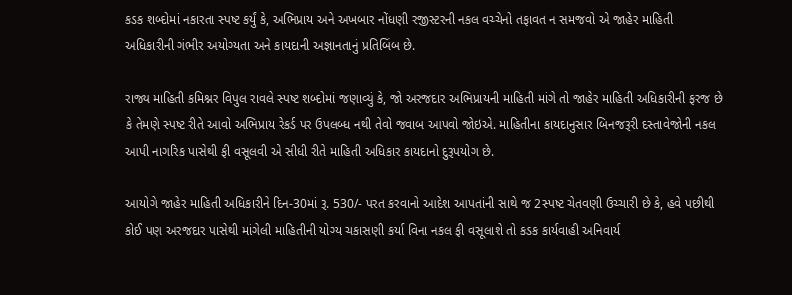કડક શબ્દોમાં નકારતા સ્પષ્ટ કર્યું કે, અભિપ્રાય અને અખબાર નોંધણી રજીસ્ટરની નકલ વચ્ચેનો તફાવત ન સમજવો એ જાહેર માહિતી અધિકારીની ગંભીર અયોગ્યતા અને કાયદાની અજ્ઞાનતાનું પ્રતિબિંબ છે.

રાજ્ય માહિતી કમિશ્નર વિપુલ રાવલે સ્પષ્ટ શબ્દોમાં જણાવ્યું કે, જો અરજદાર અભિપ્રાયની માહિતી માંગે તો જાહેર માહિતી અધિકારીની ફરજ છે કે તેમણે સ્પષ્ટ રીતે આવો અભિપ્રાય રેકર્ડ પર ઉપલબ્ધ નથી તેવો જવાબ આપવો જોઇએ. માહિતીના કાયદાનુસાર બિનજરૂરી દસ્તાવેજોની નકલ આપી નાગરિક પાસેથી ફી વસૂલવી એ સીધી રીતે માહિતી અધિકાર કાયદાનો દુરૂપયોગ છે.

આયોગે જાહેર માહિતી અધિકારીને દિન-30માં રૂ. 530/- પરત કરવાનો આદેશ આપતાંની સાથે જ 2સ્પષ્ટ ચેતવણી ઉચ્ચારી છે કે, હવે પછીથી કોઈ પણ અરજદાર પાસેથી માંગેલી માહિતીની યોગ્ય ચકાસણી કર્યા વિના નકલ ફી વસૂલાશે તો કડક કાર્યવાહી અનિવાર્ય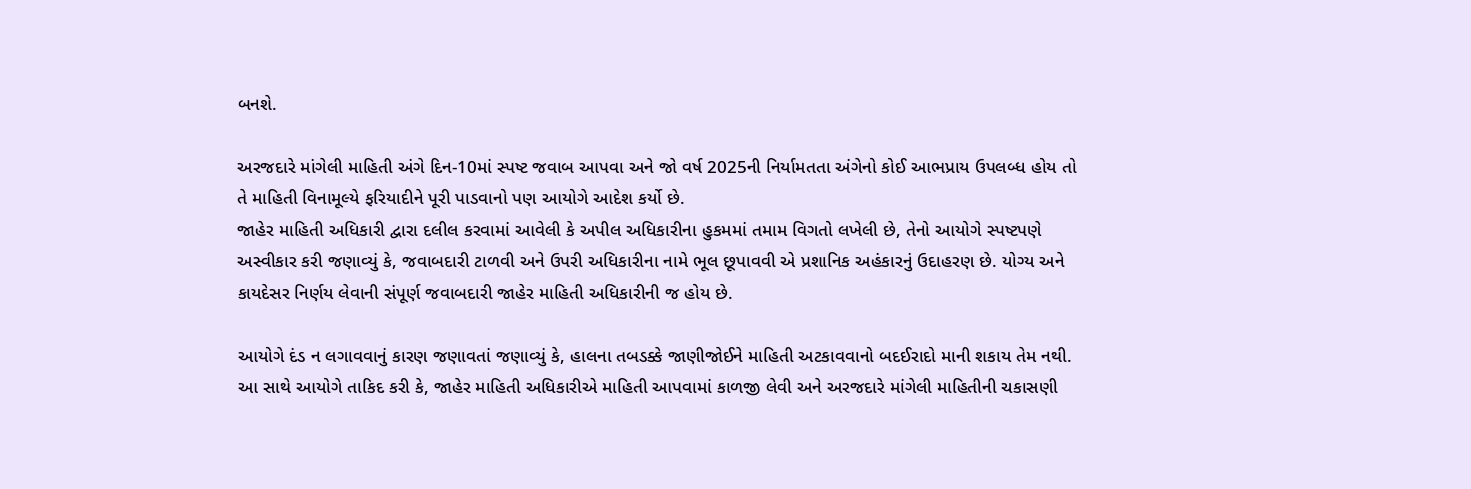બનશે.

અરજદારે માંગેલી માહિતી અંગે દિન-10માં સ્પષ્ટ જવાબ આપવા અને જો વર્ષ 2025ની નિર્યામતતા અંગેનો કોઈ આભપ્રાય ઉપલબ્ધ હોય તો તે માહિતી વિનામૂલ્યે ફરિયાદીને પૂરી પાડવાનો પણ આયોગે આદેશ કર્યો છે.
જાહેર માહિતી અધિકારી દ્વારા દલીલ કરવામાં આવેલી કે અપીલ અધિકારીના હુકમમાં તમામ વિગતો લખેલી છે, તેનો આયોગે સ્પષ્ટપણે અસ્વીકાર કરી જણાવ્યું કે, જવાબદારી ટાળવી અને ઉપરી અધિકારીના નામે ભૂલ છૂપાવવી એ પ્રશાનિક અહંકારનું ઉદાહરણ છે. યોગ્ય અને કાયદેસર નિર્ણય લેવાની સંપૂર્ણ જવાબદારી જાહેર માહિતી અધિકારીની જ હોય છે.

આયોગે દંડ ન લગાવવાનું કારણ જણાવતાં જણાવ્યું કે, હાલના તબડક્કે જાણીજોઈને માહિતી અટકાવવાનો બદઈરાદો માની શકાય તેમ નથી. આ સાથે આયોગે તાકિદ કરી કે, જાહેર માહિતી અધિકારીએ માહિતી આપવામાં કાળજી લેવી અને અરજદારે માંગેલી માહિતીની ચકાસણી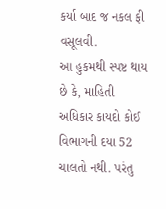કર્યા બાદ જ નકલ ફી વસૂલવી.
આ હુકમથી સ્પષ્ટ થાય છે કે, માહિતી અધિકાર કાયદો કોઈ વિભાગની દયા 52 ચાલતો નથી. પરંતુ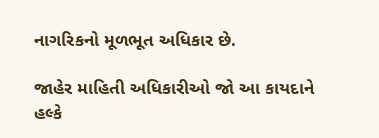નાગરિકનો મૂળભૂત અધિકાર છે.

જાહેર માહિતી અધિકારીઓ જો આ કાયદાને હલ્કે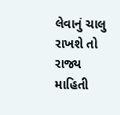લેવાનું ચાલુ રાખશે તો રાજ્ય માહિતી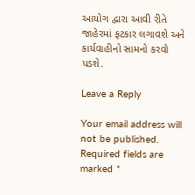આયોગ દ્વારા આવી રીતે જાહેરમાં ફટકાર લગાવશે અને કાર્યવાહીનો સામનો કરવો પડશે.

Leave a Reply

Your email address will not be published. Required fields are marked *